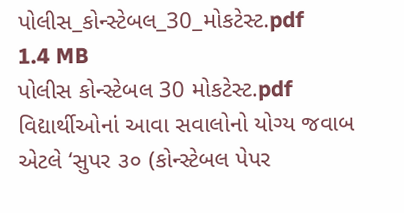પોલીસ_કોન્સ્ટેબલ_30_મોકટેસ્ટ.pdf
1.4 MB
પોલીસ કોન્સ્ટેબલ 30 મોકટેસ્ટ.pdf
વિદ્યાર્થીઓનાં આવા સવાલોનો યોગ્ય જવાબ એટલે ‘સુપર ૩૦ (કોન્સ્ટેબલ પેપર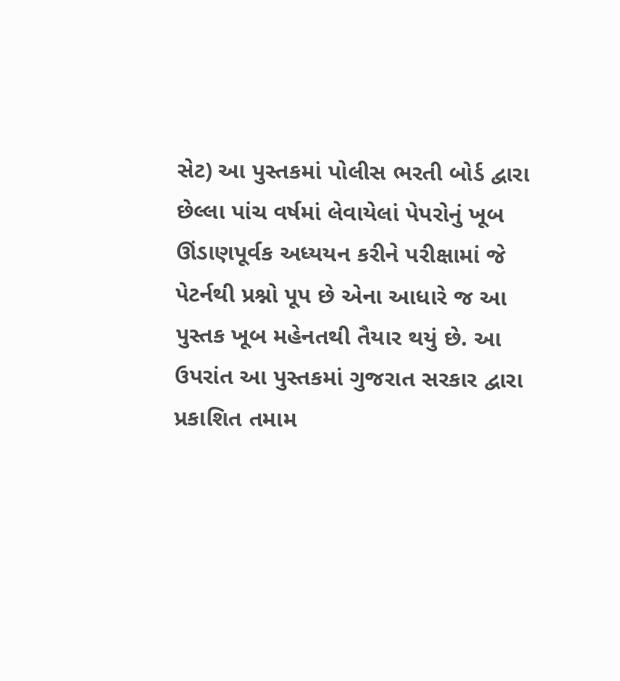સેટ) આ પુસ્તકમાં પોલીસ ભરતી બોર્ડ દ્વારા છેલ્લા પાંચ વર્ષમાં લેવાયેલાં પેપરોનું ખૂબ ઊંડાણપૂર્વક અધ્યયન કરીને પરીક્ષામાં જે પેટર્નથી પ્રશ્નો પૂપ છે એના આધારે જ આ પુસ્તક ખૂબ મહેનતથી તૈયાર થયું છે. આ ઉપરાંત આ પુસ્તકમાં ગુજરાત સરકાર દ્વારા પ્રકાશિત તમામ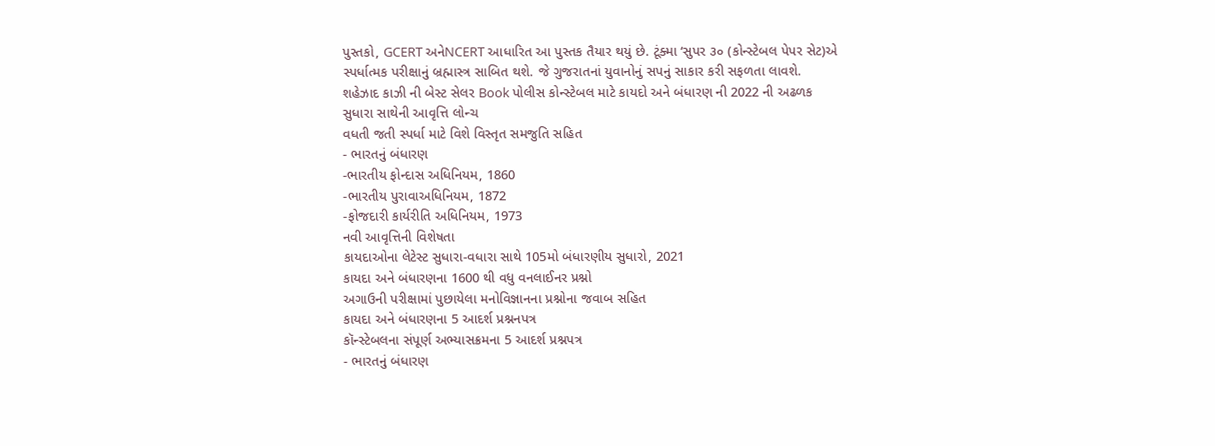પુસ્તકો, GCERT અનેNCERT આધારિત આ પુસ્તક તૈયાર થયું છે. ટૂંક્મા ‘સુપર ૩૦ (કોન્સ્ટેબલ પેપર સેટ)એ સ્પર્ધાત્મક પરીક્ષાનું બ્રહ્માસ્ત્ર સાબિત થશે. જે ગુજરાતનાં યુવાનોનું સપનું સાકાર કરી સફળતા લાવશે.
શહેઝાદ કાઝી ની બેસ્ટ સેલર Book પોલીસ કોન્સ્ટેબલ માટે કાયદો અને બંધારણ ની 2022 ની અઢળક સુધારા સાથેની આવૃત્તિ લોન્ચ
વધતી જતી સ્પર્ધા માટે વિશે વિસ્તૃત સમજુતિ સહિત
- ભારતનું બંધારણ
-ભારતીય ફોન્દાસ અધિનિયમ, 1860
-ભારતીય પુરાવાઅધિનિયમ, 1872
-ફોજદારી કાર્યરીતિ અધિનિયમ, 1973
નવી આવૃત્તિની વિશેષતા
કાયદાઓના લેટેસ્ટ સુધારા-વધારા સાથે 105મો બંધારણીય સુધારો, 2021
કાયદા અને બંધારણના 1600 થી વધુ વનલાઈનર પ્રશ્નો
અગાઉની પરીક્ષામાં પુછાયેલા મનોવિજ્ઞાનના પ્રશ્નોના જવાબ સહિત
કાયદા અને બંધારણના 5 આદર્શ પ્રશ્નનપત્ર
કૉન્સ્ટેબલના સંપૂર્ણ અભ્યાસક્રમના 5 આદર્શ પ્રશ્નપત્ર
- ભારતનું બંધારણ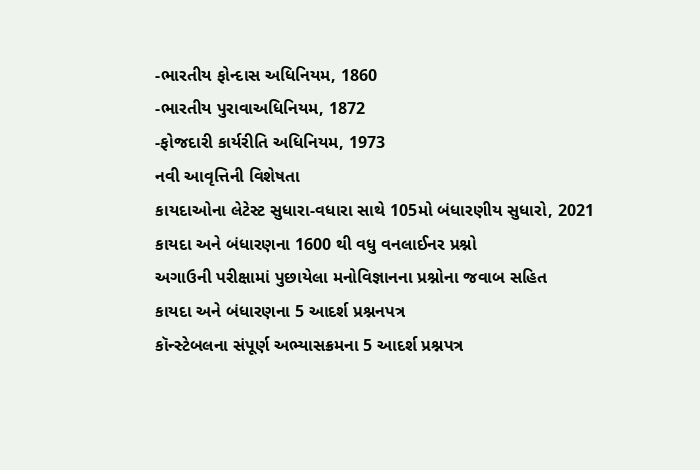-ભારતીય ફોન્દાસ અધિનિયમ, 1860
-ભારતીય પુરાવાઅધિનિયમ, 1872
-ફોજદારી કાર્યરીતિ અધિનિયમ, 1973
નવી આવૃત્તિની વિશેષતા
કાયદાઓના લેટેસ્ટ સુધારા-વધારા સાથે 105મો બંધારણીય સુધારો, 2021
કાયદા અને બંધારણના 1600 થી વધુ વનલાઈનર પ્રશ્નો
અગાઉની પરીક્ષામાં પુછાયેલા મનોવિજ્ઞાનના પ્રશ્નોના જવાબ સહિત
કાયદા અને બંધારણના 5 આદર્શ પ્રશ્નનપત્ર
કૉન્સ્ટેબલના સંપૂર્ણ અભ્યાસક્રમના 5 આદર્શ પ્રશ્નપત્ર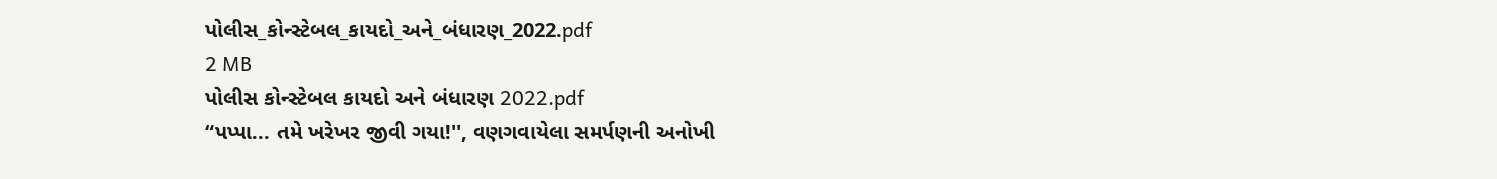પોલીસ_કોન્સ્ટેબલ_કાયદો_અને_બંધારણ_2022.pdf
2 MB
પોલીસ કોન્સ્ટેબલ કાયદો અને બંધારણ 2022.pdf
“પપ્પા... તમે ખરેખર જીવી ગયા!'', વણગવાયેલા સમર્પણની અનોખી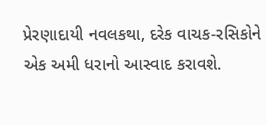પ્રેરણાદાયી નવલકથા, દરેક વાચક-રસિકોને એક અમી ધરાનો આસ્વાદ કરાવશે.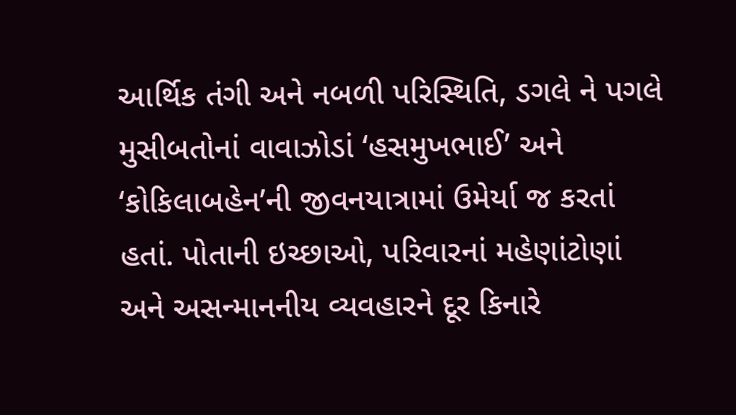આર્થિક તંગી અને નબળી પરિસ્થિતિ, ડગલે ને પગલે મુસીબતોનાં વાવાઝોડાં ‘હસમુખભાઈ’ અને ‘કોકિલાબહેન’ની જીવનયાત્રામાં ઉમેર્યા જ કરતાં હતાં. પોતાની ઇચ્છાઓ, પરિવારનાં મહેણાંટોણાં અને અસન્માનનીય વ્યવહારને દૂર કિનારે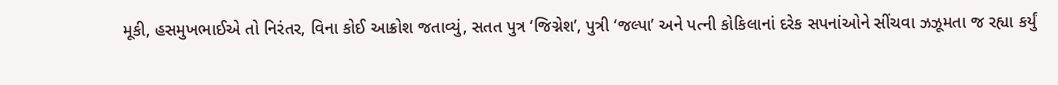મૂકી, હસમુખભાઈએ તો નિરંતર, વિના કોઈ આક્રોશ જતાવ્યું, સતત પુત્ર ‘જિગ્નેશ’, પુત્રી ‘જલ્પા’ અને પત્ની કોકિલાનાં દરેક સપનાંઓને સીંચવા ઝઝૂમતા જ રહ્યા કર્યું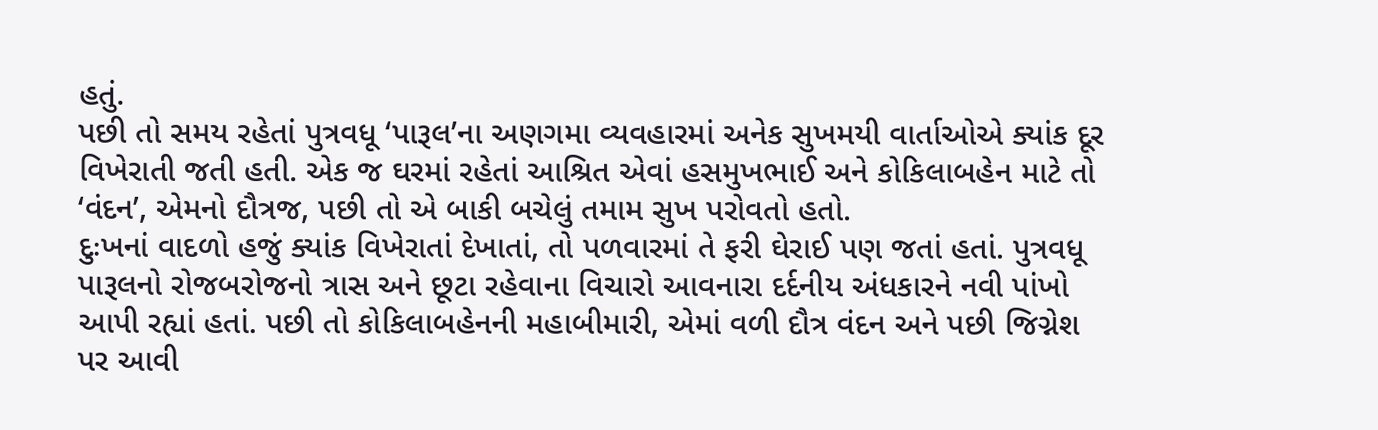હતું.
પછી તો સમય રહેતાં પુત્રવધૂ ‘પારૂલ’ના અણગમા વ્યવહારમાં અનેક સુખમયી વાર્તાઓએ ક્યાંક દૂર વિખેરાતી જતી હતી. એક જ ઘરમાં રહેતાં આશ્રિત એવાં હસમુખભાઈ અને કોકિલાબહેન માટે તો ‘વંદન’, એમનો દૌત્રજ, પછી તો એ બાકી બચેલું તમામ સુખ પરોવતો હતો.
દુઃખનાં વાદળો હજું ક્યાંક વિખેરાતાં દેખાતાં, તો પળવારમાં તે ફરી ઘેરાઈ પણ જતાં હતાં. પુત્રવધૂ પારૂલનો રોજબરોજનો ત્રાસ અને છૂટા રહેવાના વિચારો આવનારા દર્દનીય અંધકારને નવી પાંખો આપી રહ્યાં હતાં. પછી તો કોકિલાબહેનની મહાબીમારી, એમાં વળી દૌત્ર વંદન અને પછી જિગ્નેશ પર આવી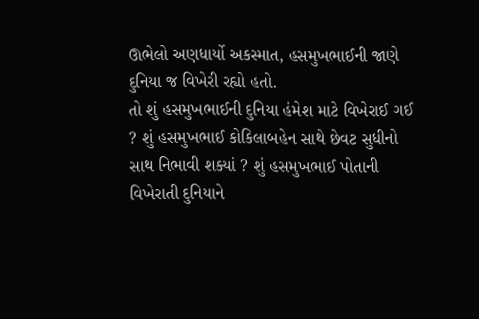ઊભેલો અણધાર્યો અકસ્માત, હસમુખભાઈની જાણે દુનિયા જ વિખેરી રહ્યો હતો.
તો શું હસમુખભાઈની દુનિયા હંમેશ માટે વિખેરાઈ ગઈ ? શું હસમુખભાઈ કોકિલાબહેન સાથે છેવટ સુધીનો સાથ નિભાવી શક્યાં ? શું હસમુખભાઈ પોતાની વિખેરાતી દુનિયાને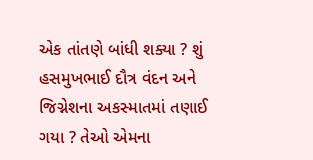એક તાંતણે બાંધી શક્યા ? શું હસમુખભાઈ દૌત્ર વંદન અને જિગ્નેશના અકસ્માતમાં તણાઈ ગયા ? તેઓ એમના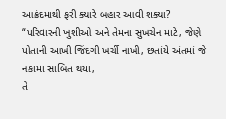આક્રંદમાથી ફરી ક્યારે બહાર આવી શક્યા?
“પરિવારની ખુશીઓ અને તેમના સુખચેન માટે, જેણે પોતાની આખી જિંદગી ખર્ચી નાખી, છતાંયે અંતમાં જે નકામા સાબિત થયા,
તે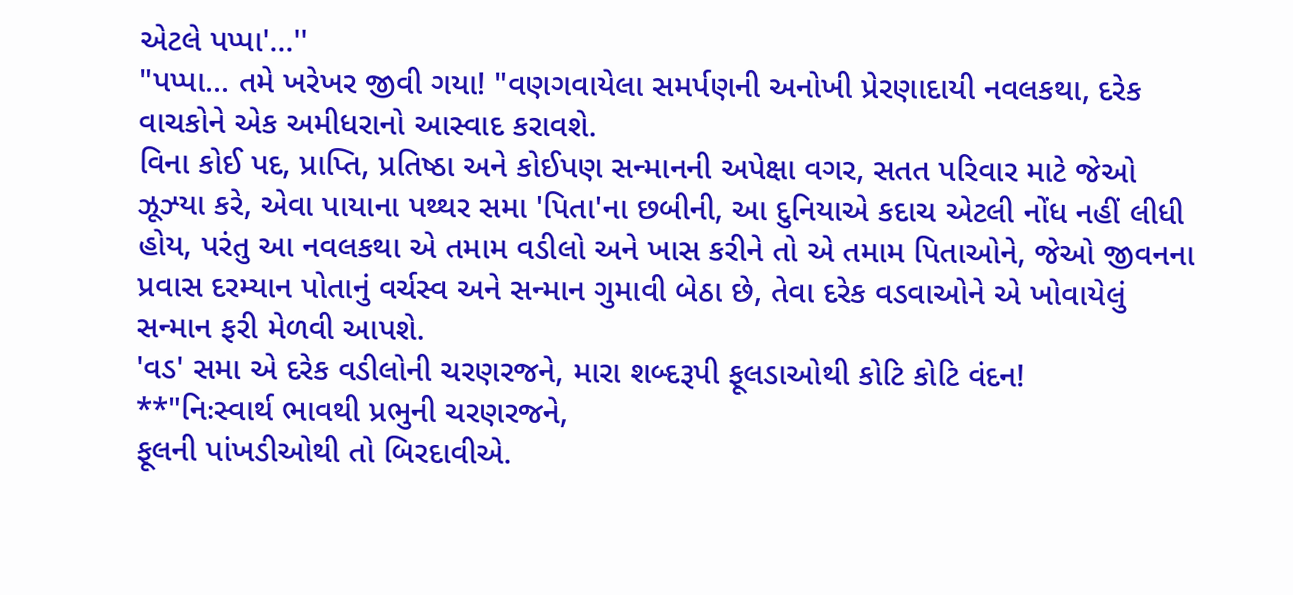એટલે પપ્પા'...''
"પપ્પા... તમે ખરેખર જીવી ગયા! "વણગવાયેલા સમર્પણની અનોખી પ્રેરણાદાયી નવલકથા, દરેક વાચકોને એક અમીધરાનો આસ્વાદ કરાવશે.
વિના કોઈ પદ, પ્રાપ્તિ, પ્રતિષ્ઠા અને કોઈપણ સન્માનની અપેક્ષા વગર, સતત પરિવાર માટે જેઓ ઝૂઝ્યા કરે, એવા પાયાના પથ્થર સમા 'પિતા'ના છબીની, આ દુનિયાએ કદાચ એટલી નોંધ નહીં લીધી હોય, પરંતુ આ નવલકથા એ તમામ વડીલો અને ખાસ કરીને તો એ તમામ પિતાઓને, જેઓ જીવનના પ્રવાસ દરમ્યાન પોતાનું વર્ચસ્વ અને સન્માન ગુમાવી બેઠા છે, તેવા દરેક વડવાઓને એ ખોવાયેલું સન્માન ફરી મેળવી આપશે.
'વડ' સમા એ દરેક વડીલોની ચરણરજને, મારા શબ્દરૂપી ફૂલડાઓથી કોટિ કોટિ વંદન!
**"નિઃસ્વાર્થ ભાવથી પ્રભુની ચરણરજને,
ફૂલની પાંખડીઓથી તો બિરદાવીએ.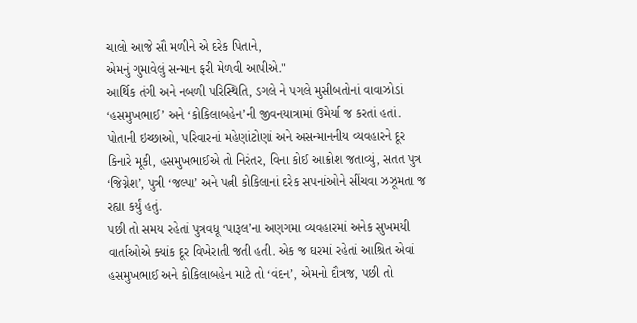ચાલો આજે સૌ મળીને એ દરેક પિતાને,
એમનું ગુમાવેલું સન્માન ફરી મેળવી આપીએ."
આર્થિક તંગી અને નબળી પરિસ્થિતિ, ડગલે ને પગલે મુસીબતોનાં વાવાઝોડાં ‘હસમુખભાઈ’ અને ‘કોકિલાબહેન’ની જીવનયાત્રામાં ઉમેર્યા જ કરતાં હતાં. પોતાની ઇચ્છાઓ, પરિવારનાં મહેણાંટોણાં અને અસન્માનનીય વ્યવહારને દૂર કિનારે મૂકી, હસમુખભાઈએ તો નિરંતર, વિના કોઈ આક્રોશ જતાવ્યું, સતત પુત્ર ‘જિગ્નેશ’, પુત્રી ‘જલ્પા’ અને પત્ની કોકિલાનાં દરેક સપનાંઓને સીંચવા ઝઝૂમતા જ રહ્યા કર્યું હતું.
પછી તો સમય રહેતાં પુત્રવધૂ ‘પારૂલ’ના અણગમા વ્યવહારમાં અનેક સુખમયી વાર્તાઓએ ક્યાંક દૂર વિખેરાતી જતી હતી. એક જ ઘરમાં રહેતાં આશ્રિત એવાં હસમુખભાઈ અને કોકિલાબહેન માટે તો ‘વંદન’, એમનો દૌત્રજ, પછી તો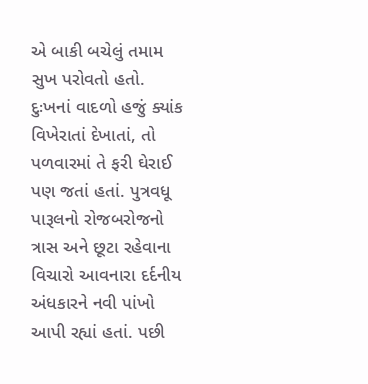એ બાકી બચેલું તમામ સુખ પરોવતો હતો.
દુઃખનાં વાદળો હજું ક્યાંક વિખેરાતાં દેખાતાં, તો પળવારમાં તે ફરી ઘેરાઈ પણ જતાં હતાં. પુત્રવધૂ પારૂલનો રોજબરોજનો ત્રાસ અને છૂટા રહેવાના વિચારો આવનારા દર્દનીય અંધકારને નવી પાંખો આપી રહ્યાં હતાં. પછી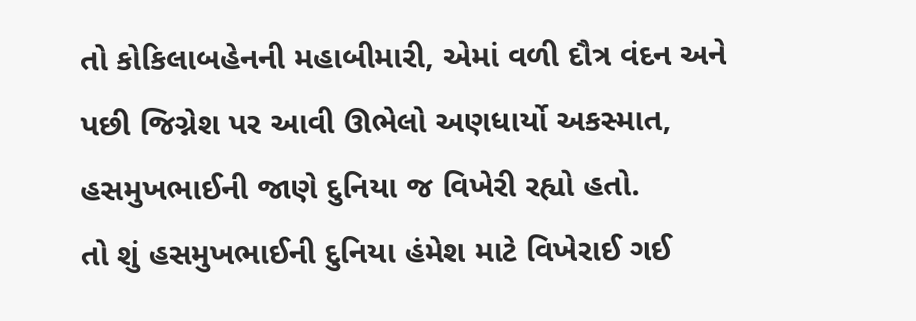તો કોકિલાબહેનની મહાબીમારી, એમાં વળી દૌત્ર વંદન અને પછી જિગ્નેશ પર આવી ઊભેલો અણધાર્યો અકસ્માત, હસમુખભાઈની જાણે દુનિયા જ વિખેરી રહ્યો હતો.
તો શું હસમુખભાઈની દુનિયા હંમેશ માટે વિખેરાઈ ગઈ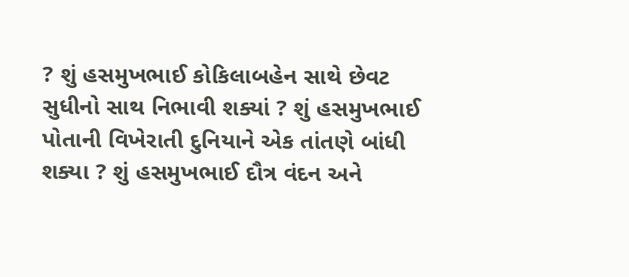? શું હસમુખભાઈ કોકિલાબહેન સાથે છેવટ સુધીનો સાથ નિભાવી શક્યાં ? શું હસમુખભાઈ પોતાની વિખેરાતી દુનિયાને એક તાંતણે બાંધી શક્યા ? શું હસમુખભાઈ દૌત્ર વંદન અને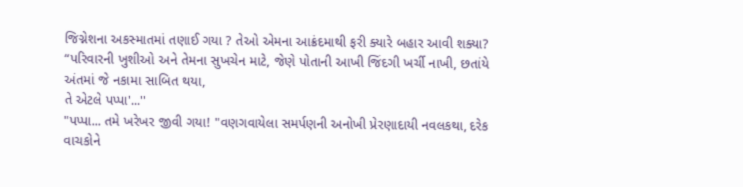જિગ્નેશના અકસ્માતમાં તણાઈ ગયા ? તેઓ એમના આક્રંદમાથી ફરી ક્યારે બહાર આવી શક્યા?
“પરિવારની ખુશીઓ અને તેમના સુખચેન માટે, જેણે પોતાની આખી જિંદગી ખર્ચી નાખી, છતાંયે અંતમાં જે નકામા સાબિત થયા,
તે એટલે પપ્પા'...''
"પપ્પા... તમે ખરેખર જીવી ગયા! "વણગવાયેલા સમર્પણની અનોખી પ્રેરણાદાયી નવલકથા, દરેક વાચકોને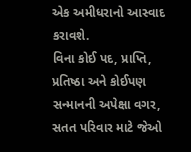એક અમીધરાનો આસ્વાદ કરાવશે.
વિના કોઈ પદ, પ્રાપ્તિ, પ્રતિષ્ઠા અને કોઈપણ સન્માનની અપેક્ષા વગર, સતત પરિવાર માટે જેઓ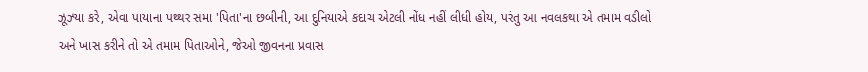ઝૂઝ્યા કરે, એવા પાયાના પથ્થર સમા 'પિતા'ના છબીની, આ દુનિયાએ કદાચ એટલી નોંધ નહીં લીધી હોય, પરંતુ આ નવલકથા એ તમામ વડીલો અને ખાસ કરીને તો એ તમામ પિતાઓને, જેઓ જીવનના પ્રવાસ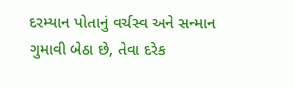દરમ્યાન પોતાનું વર્ચસ્વ અને સન્માન ગુમાવી બેઠા છે, તેવા દરેક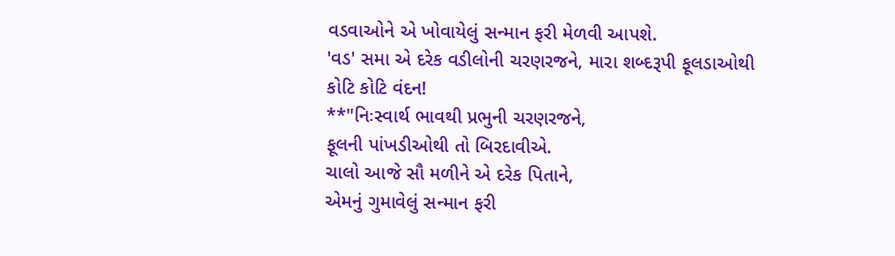વડવાઓને એ ખોવાયેલું સન્માન ફરી મેળવી આપશે.
'વડ' સમા એ દરેક વડીલોની ચરણરજને, મારા શબ્દરૂપી ફૂલડાઓથી કોટિ કોટિ વંદન!
**"નિઃસ્વાર્થ ભાવથી પ્રભુની ચરણરજને,
ફૂલની પાંખડીઓથી તો બિરદાવીએ.
ચાલો આજે સૌ મળીને એ દરેક પિતાને,
એમનું ગુમાવેલું સન્માન ફરી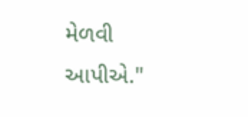મેળવી આપીએ."